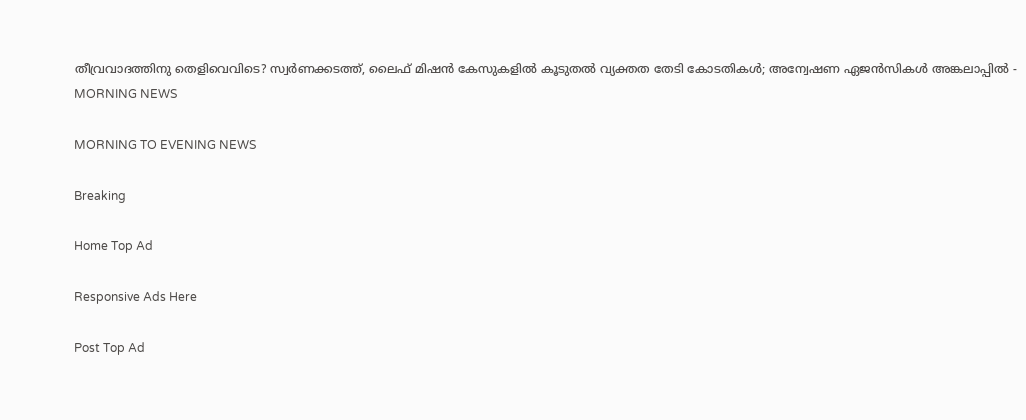തീവ്രവാദത്തിനു തെളിവെവിടെ? സ്വര്‍ണക്കടത്ത്, ലൈഫ് മിഷന്‍ കേസുകളില്‍ കൂടുതല്‍ വ്യക്തത തേടി കോടതികള്‍; അന്വേഷണ ഏജന്‍സികള്‍ അങ്കലാപ്പില്‍ - MORNING NEWS

MORNING TO EVENING NEWS

Breaking

Home Top Ad

Responsive Ads Here

Post Top Ad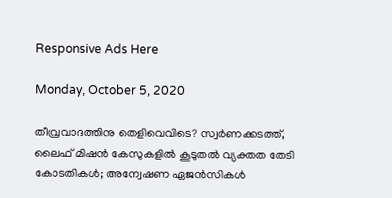Responsive Ads Here

Monday, October 5, 2020

തീവ്രവാദത്തിനു തെളിവെവിടെ? സ്വര്‍ണക്കടത്ത്, ലൈഫ് മിഷന്‍ കേസുകളില്‍ കൂടുതല്‍ വ്യക്തത തേടി കോടതികള്‍; അന്വേഷണ ഏജന്‍സികള്‍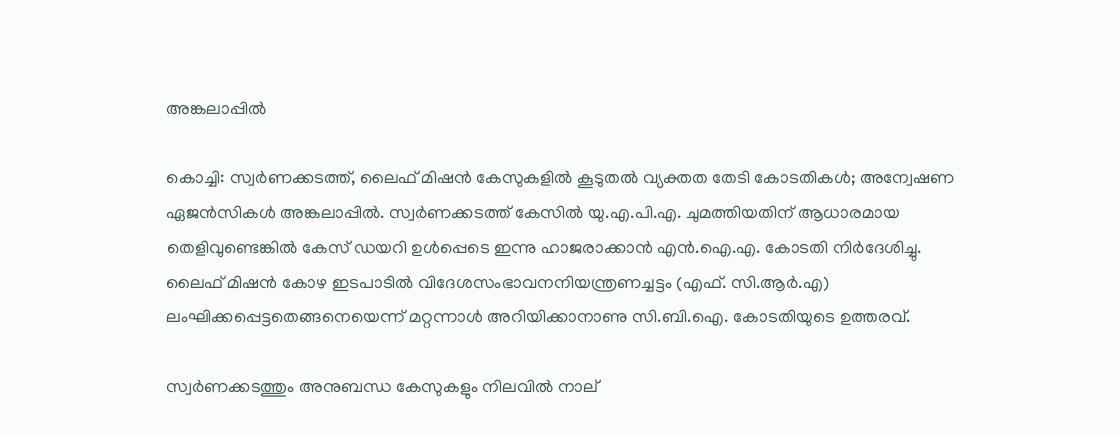അങ്കലാപ്പില്‍

കൊച്ചി: സ്വര്‍ണക്കടത്ത്, ലൈഫ് മിഷന്‍ കേസുകളില്‍ കൂടുതല്‍ വ്യക്തത തേടി കോടതികള്‍; അന്വേഷണ ഏജന്‍സികള്‍ അങ്കലാപ്പില്‍. സ്വര്‍ണക്കടത്ത് കേസില്‍ യു.എ.പി.എ. ചുമത്തിയതിന് ആധാരമായ തെളിവുണ്ടെങ്കില്‍ കേസ് ഡയറി ഉള്‍പ്പെടെ ഇന്നു ഹാജരാക്കാന്‍ എന്‍.ഐ.എ. കോടതി നിര്‍ദേശിച്ചു. ലൈഫ് മിഷന്‍ കോഴ ഇടപാടില്‍ വിദേശസംഭാവനനിയന്ത്രണച്ചട്ടം (എഫ്. സി.ആര്‍.എ) ലംഘിക്കപ്പെട്ടതെങ്ങനെയെന്ന് മറ്റന്നാള്‍ അറിയിക്കാനാണു സി.ബി.ഐ. കോടതിയുടെ ഉത്തരവ്.

സ്വര്‍ണക്കടത്തും അനുബന്ധ കേസുകളും നിലവില്‍ നാല്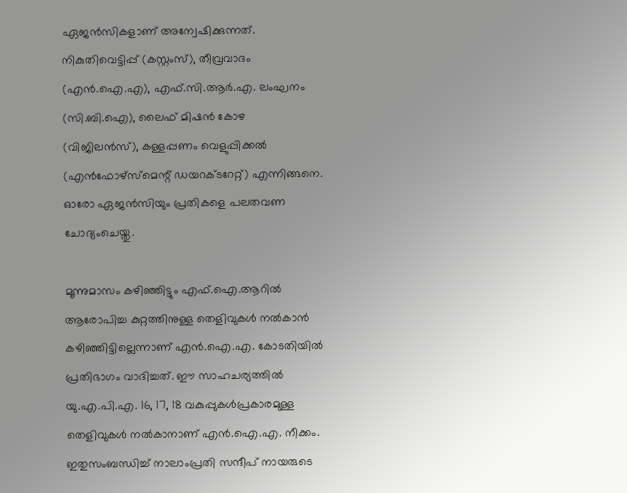ഏജന്‍സികളാണ് അന്വേഷിക്കുന്നത്. നികുതിവെട്ടിപ്പ് (കസ്റ്റംസ്), തീവ്രവാദം (എന്‍.ഐ.എ), എഫ്.സി.ആര്‍.എ. ലംഘനം (സി.ബി.ഐ), ലൈഫ് മിഷന്‍ കോഴ (വിജിലന്‍സ്), കള്ളപ്പണം വെളുപ്പിക്കല്‍ (എന്‍ഫോഴ്സ്മെന്റ് ഡയറക്ടറേറ്റ്) എന്നിങ്ങനെ. ഓരോ ഏജന്‍സിയും പ്രതികളെ പലതവണ ചോദ്യംചെയ്തു.

മൂന്നുമാസം കഴിഞ്ഞിട്ടും എഫ്.ഐ.ആറില്‍ ആരോപിച്ച കുറ്റത്തിനുള്ള തെളിവുകള്‍ നല്‍കാന്‍ കഴിഞ്ഞിട്ടില്ലെന്നാണ് എന്‍.ഐ.എ. കോടതിയില്‍ പ്രതിഭാഗം വാദിച്ചത്. ഈ സാഹചര്യത്തില്‍ യു.എ.പി.എ. 16, 17, 18 വകുപ്പുകള്‍പ്രകാരമുള്ള തെളിവുകള്‍ നല്‍കാനാണ് എന്‍.ഐ.എ. നീക്കം. ഇതുസംബന്ധിച്ച് നാലാംപ്രതി സന്ദീപ് നായരുടെ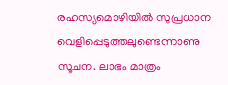രഹസ്യമൊഴിയില്‍ സുപ്രധാന വെളിപ്പെടുത്തലുണ്ടെന്നാണു സൂചന. ലാഭം മാത്രം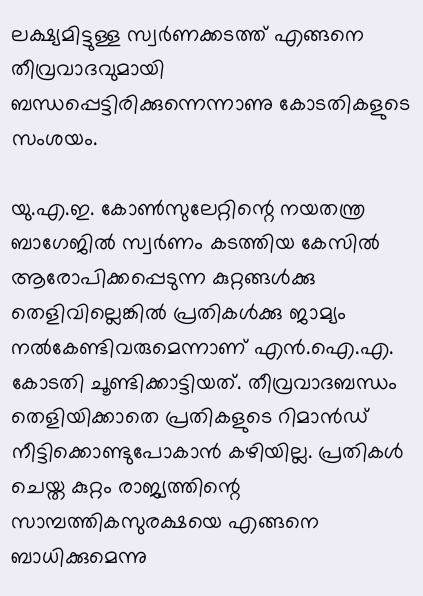ലക്ഷ്യമിട്ടുള്ള സ്വര്‍ണക്കടത്ത് എങ്ങനെ തീവ്രവാദവുമായി ബന്ധപ്പെട്ടിരിക്കുന്നെന്നാണു കോടതികളുടെ സംശയം.

യു.എ.ഇ. കോണ്‍സുലേറ്റിന്റെ നയതന്ത്ര ബാഗേജില്‍ സ്വര്‍ണം കടത്തിയ കേസില്‍ ആരോപിക്കപ്പെടുന്ന കുറ്റങ്ങള്‍ക്കു തെളിവില്ലെങ്കില്‍ പ്രതികള്‍ക്കു ജാമ്യം നല്‍കേണ്ടിവരുമെന്നാണ് എന്‍.ഐ.എ. കോടതി ചൂണ്ടിക്കാട്ടിയത്. തീവ്രവാദബന്ധം തെളിയിക്കാതെ പ്രതികളുടെ റിമാന്‍ഡ് നീട്ടിക്കൊണ്ടുപോകാന്‍ കഴിയില്ല. പ്രതികള്‍ ചെയ്ത കുറ്റം രാജ്യത്തിന്റെ സാമ്പത്തികസുരക്ഷയെ എങ്ങനെ ബാധിക്കുമെന്നു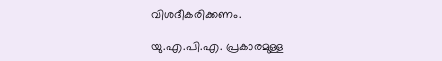വിശദീകരിക്കണം.

യു.എ.പി.എ. പ്രകാരമുള്ള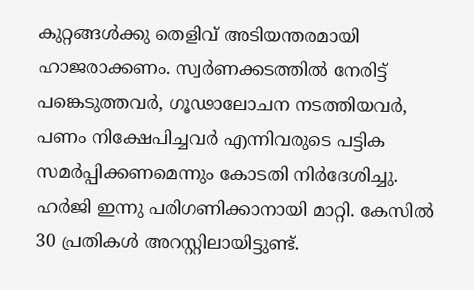കുറ്റങ്ങള്‍ക്കു തെളിവ് അടിയന്തരമായി ഹാജരാക്കണം. സ്വര്‍ണക്കടത്തില്‍ നേരിട്ട് പങ്കെടുത്തവര്‍, ഗൂഢാലോചന നടത്തിയവര്‍, പണം നിക്ഷേപിച്ചവര്‍ എന്നിവരുടെ പട്ടിക സമര്‍പ്പിക്കണമെന്നും കോടതി നിര്‍ദേശിച്ചു. ഹര്‍ജി ഇന്നു പരിഗണിക്കാനായി മാറ്റി. കേസില്‍ 30 പ്രതികള്‍ അറസ്റ്റിലായിട്ടുണ്ട്.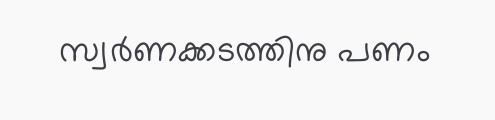സ്വര്‍ണക്കടത്തിനു പണം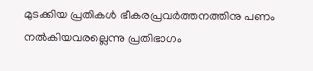മുടക്കിയ പ്രതികള്‍ ഭീകരപ്രവര്‍ത്തനത്തിനു പണം നല്‍കിയവരല്ലെന്നു പ്രതിഭാഗം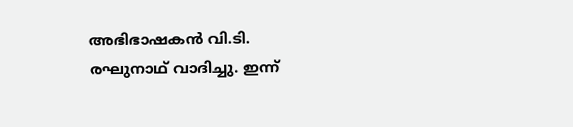അഭിഭാഷകന്‍ വി.ടി. രഘുനാഥ് വാദിച്ചു. ഇന്ന്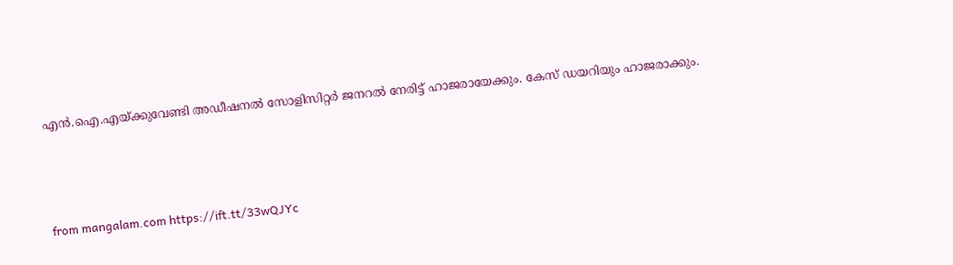എന്‍.ഐ.എയ്ക്കുവേണ്ടി അഡീഷനല്‍ സോളിസിറ്റര്‍ ജനറല്‍ നേരിട്ട് ഹാജരായേക്കും. കേസ് ഡയറിയും ഹാജരാക്കും.



from mangalam.com https://ift.tt/33wQJYc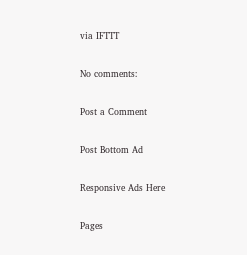via IFTTT

No comments:

Post a Comment

Post Bottom Ad

Responsive Ads Here

Pages